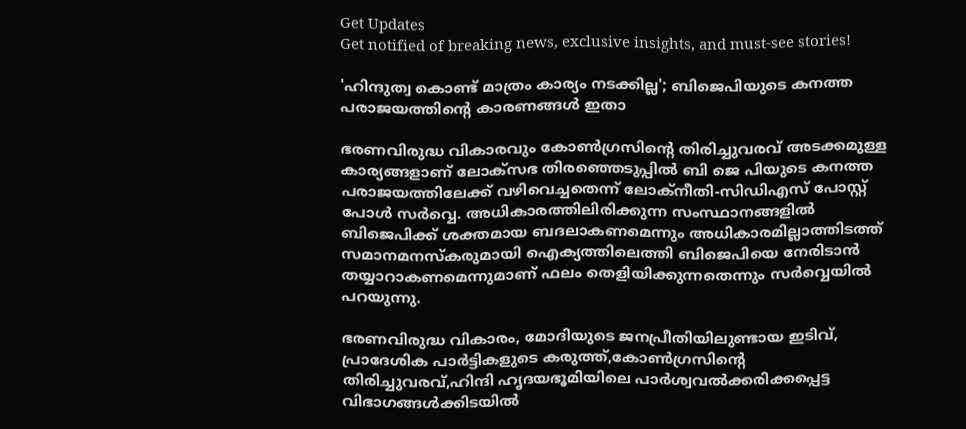Get Updates
Get notified of breaking news, exclusive insights, and must-see stories!

'ഹിന്ദുത്വ കൊണ്ട് മാത്രം കാര്യം നടക്കില്ല'; ബിജെപിയുടെ കനത്ത പരാജയത്തിന്റെ കാരണങ്ങൾ ഇതാ

ഭരണവിരുദ്ധ വികാരവും കോൺഗ്രസിന്റെ തിരിച്ചുവരവ് അടക്കമുള്ള കാര്യങ്ങളാണ് ലോക്സഭ തിരഞ്ഞെടുപ്പിൽ ബി ജെ പിയുടെ കനത്ത പരാജയത്തിലേക്ക് വഴിവെച്ചതെന്ന് ലോക്നീതി-സിഡിഎസ് പോസ്റ്റ് പോൾ സർവ്വെ. അധികാരത്തിലിരിക്കുന്ന സംസ്ഥാനങ്ങളിൽ ബിജെപിക്ക് ശക്തമായ ബദലാകണമെന്നും അധികാരമില്ലാത്തിടത്ത് സമാനമനസ്കരുമായി ഐക്യത്തിലെത്തി ബിജെപിയെ നേരിടാൻ തയ്യാറാകണമെന്നുമാണ് ഫലം തെളിയിക്കുന്നതെന്നും സർവ്വെയിൽ പറയുന്നു.

ഭരണവിരുദ്ധ വികാരം, മോദിയുടെ ജനപ്രീതിയിലുണ്ടായ ഇടിവ്, പ്രാദേശിക പാർട്ടികളുടെ കരുത്ത്,കോൺഗ്രസിന്റെ തിരിച്ചുവരവ്,ഹിന്ദി ഹൃദയഭൂമിയിലെ പാർശ്വവൽക്കരിക്കപ്പെട്ട വിഭാഗങ്ങൾക്കിടയിൽ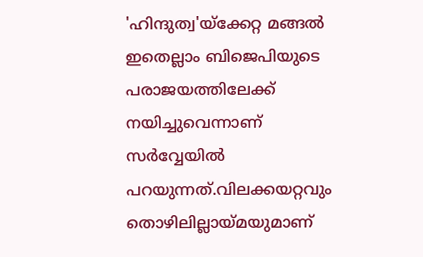'ഹിന്ദുത്വ'യ്ക്കേറ്റ മങ്ങൽ ഇതെല്ലാം ബിജെപിയുടെ പരാജയത്തിലേക്ക് നയിച്ചുവെന്നാണ് സർവ്വേയിൽ പറയുന്നത്.വിലക്കയറ്റവും തൊഴിലില്ലായ്മയുമാണ്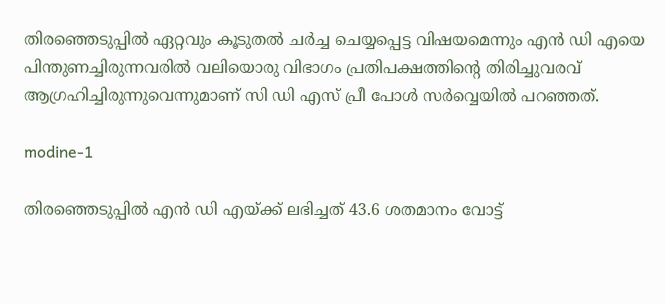തിരഞ്ഞെടുപ്പിൽ ഏറ്റവും കൂടുതൽ ചർച്ച ചെയ്യപ്പെട്ട വിഷയമെന്നും എൻ ഡി എയെ പിന്തുണച്ചിരുന്നവരിൽ വലിയൊരു വിഭാഗം പ്രതിപക്ഷത്തിന്റെ തിരിച്ചുവരവ് ആഗ്രഹിച്ചിരുന്നുവെന്നുമാണ് സി ഡി എസ് പ്രീ പോൾ സർവ്വെയിൽ പറഞ്ഞത്.

modine-1

തിരഞ്ഞെടുപ്പിൽ എൻ ഡി എയ്ക്ക് ലഭിച്ചത് 43.6 ശതമാനം വോട്ട്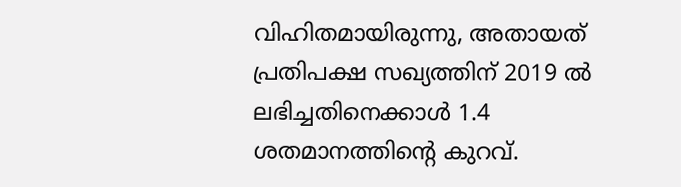വിഹിതമായിരുന്നു, അതായത് പ്രതിപക്ഷ സഖ്യത്തിന് 2019 ൽ ലഭിച്ചതിനെക്കാൾ 1.4 ശതമാനത്തിന്റെ കുറവ്.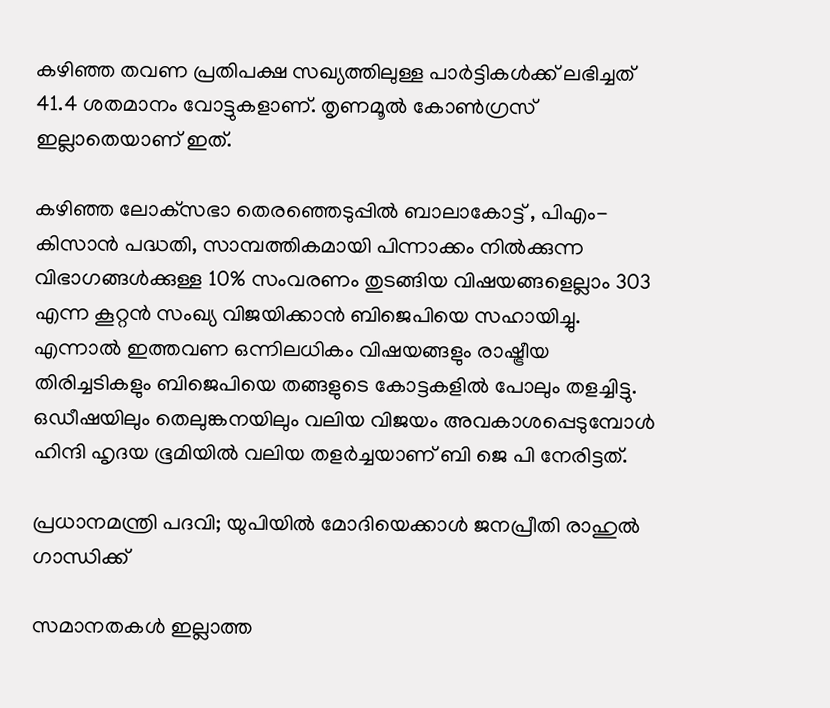കഴിഞ്ഞ തവണ പ്രതിപക്ഷ സഖ്യത്തിലുള്ള പാർട്ടികൾക്ക് ലഭിച്ചത് 41.4 ശതമാനം വോട്ടുകളാണ്. തൃണമൂൽ കോൺഗ്രസ് ഇല്ലാതെയാണ് ഇത്.

കഴിഞ്ഞ ലോക്‌സഭാ തെരഞ്ഞെടുപ്പിൽ ബാലാകോട്ട് , പിഎം-കിസാൻ പദ്ധതി, സാമ്പത്തികമായി പിന്നാക്കം നിൽക്കുന്ന വിഭാഗങ്ങൾക്കുള്ള 10% സംവരണം തുടങ്ങിയ വിഷയങ്ങളെല്ലാം 303 എന്ന കൂറ്റൻ സംഖ്യ വിജയിക്കാൻ ബിജെപിയെ സഹായിച്ചു. എന്നാൽ ഇത്തവണ ഒന്നിലധികം വിഷയങ്ങളും രാഷ്ട്രീയ തിരിച്ചടികളും ബിജെപിയെ തങ്ങളുടെ കോട്ടകളിൽ പോലും തളച്ചിട്ടു. ഒഡീഷയിലും തെലുങ്കനയിലും വലിയ വിജയം അവകാശപ്പെടുമ്പോൾ ഹിന്ദി ഹൃദയ ഭൂമിയിൽ വലിയ തളർച്ചയാണ് ബി ജെ പി നേരിട്ടത്.

പ്രധാനമന്ത്രി പദവി; യുപിയിൽ മോദിയെക്കാൾ ജനപ്രീതി രാഹുൽ ഗാന്ധിക്ക്

സമാനതകൾ ഇല്ലാത്ത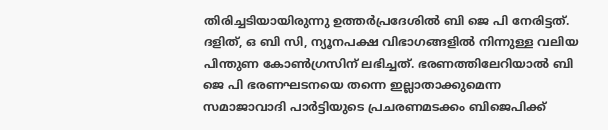തിരിച്ചടിയായിരുന്നു ഉത്തർപ്രദേശിൽ ബി ജെ പി നേരിട്ടത്. ദളിത്, ഒ ബി സി, ന്യൂനപക്ഷ വിഭാഗങ്ങളിൽ നിന്നുള്ള വലിയ പിന്തുണ കോൺഗ്രസിന് ലഭിച്ചത്. ഭരണത്തിലേറിയാൽ ബി ജെ പി ഭരണഘടനയെ തന്നെ ഇല്ലാതാക്കുമെന്ന സമാജാവാദി പാർട്ടിയുടെ പ്രചരണമടക്കം ബിജെപിക്ക്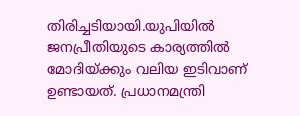തിരിച്ചടിയായി.യുപിയിൽ ജനപ്രീതിയുടെ കാര്യത്തിൽ മോദിയ്ക്കും വലിയ ഇടിവാണ് ഉണ്ടായത്. പ്രധാനമന്ത്രി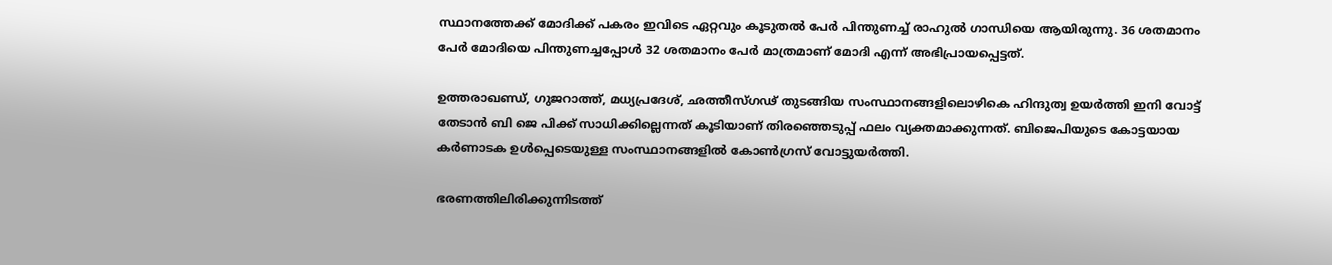സ്ഥാനത്തേക്ക് മോദിക്ക് പകരം ഇവിടെ ഏറ്റവും കൂടുതൽ പേർ പിന്തുണച്ച് രാഹുൽ ഗാന്ധിയെ ആയിരുന്നു. 36 ശതമാനം പേർ മോദിയെ പിന്തുണച്ചപ്പോൾ 32 ശതമാനം പേർ മാത്രമാണ് മോദി എന്ന് അഭിപ്രായപ്പെട്ടത്.

ഉത്തരാഖണ്ഡ്, ഗുജറാത്ത്, മധ്യപ്രദേശ്, ഛത്തീസ്ഗഢ് തുടങ്ങിയ സംസ്ഥാനങ്ങളിലൊഴികെ ഹിന്ദുത്വ ഉയർത്തി ഇനി വോട്ട് തേടാൻ ബി ജെ പിക്ക് സാധിക്കില്ലെന്നത് കൂടിയാണ് തിരഞ്ഞെടുപ്പ് ഫലം വ്യക്തമാക്കുന്നത്. ബിജെപിയുടെ കോട്ടയായ കർണാടക ഉൾപ്പെടെയുള്ള സംസ്ഥാനങ്ങളിൽ കോൺഗ്രസ് വോട്ടുയർത്തി.

ഭരണത്തിലിരിക്കുന്നിടത്ത്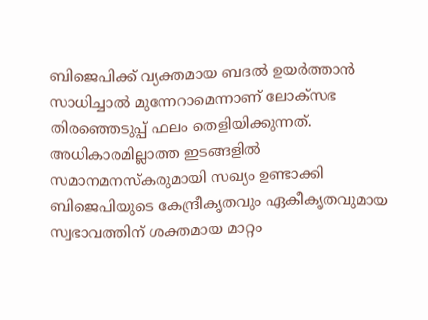ബിജെപിക്ക് വ്യക്തമായ ബദൽ ഉയർത്താൻ സാധിച്ചാൽ മുന്നേറാമെന്നാണ് ലോക്സഭ തിരഞ്ഞെടുപ്പ് ഫലം തെളിയിക്കുന്നത്. അധികാരമില്ലാത്ത ഇടങ്ങളിൽ സമാനമനസ്കരുമായി സഖ്യം ഉണ്ടാക്കി ബിജെപിയുടെ കേന്ദ്രീകൃതവും ഏകീകൃതവുമായ സ്വഭാവത്തിന് ശക്തമായ മാറ്റം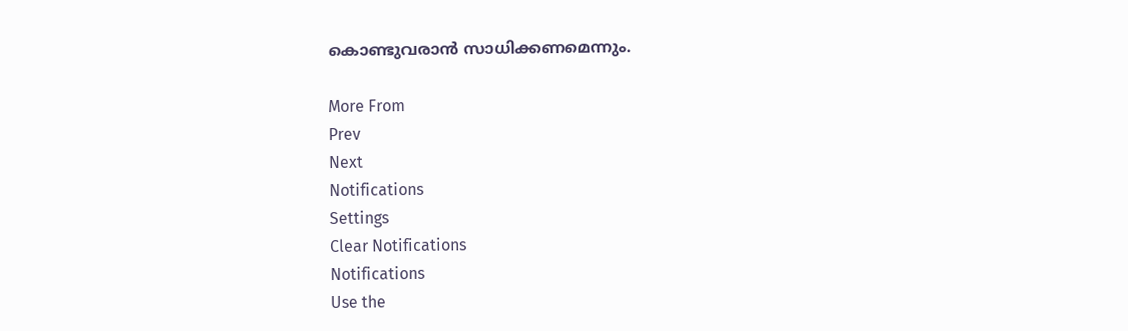കൊണ്ടുവരാൻ സാധിക്കണമെന്നും.

More From
Prev
Next
Notifications
Settings
Clear Notifications
Notifications
Use the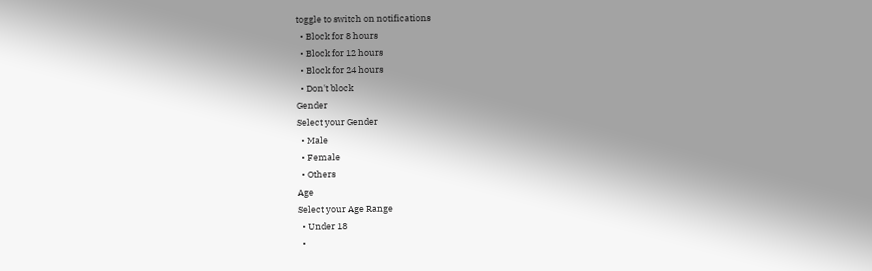toggle to switch on notifications
  • Block for 8 hours
  • Block for 12 hours
  • Block for 24 hours
  • Don't block
Gender
Select your Gender
  • Male
  • Female
  • Others
Age
Select your Age Range
  • Under 18
  •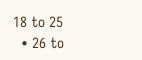18 to 25
  • 26 to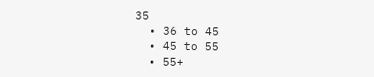35
  • 36 to 45
  • 45 to 55
  • 55+